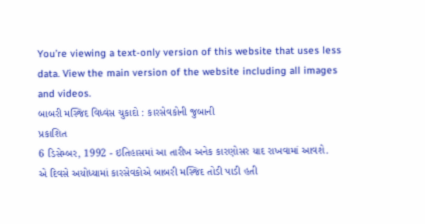You’re viewing a text-only version of this website that uses less data. View the main version of the website including all images and videos.
બાબરી મસ્જિદ વિધ્વંસ ચુકાદો : કારસેવકોની જુબાની
પ્રકાશિત
6 ડિસેમ્બર, 1992 - ઇતિહાસમાં આ તારીખ અનેક કારણોસર યાદ રાખવામાં આવશે.
એ દિવસે અયોધ્યામાં કારસેવકોએ બાબરી મસ્જિદ તોડી પાડી હતી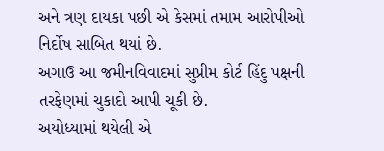અને ત્રણ દાયકા પછી એ કેસમાં તમામ આરોપીઓ નિર્દોષ સાબિત થયાં છે.
અગાઉ આ જમીનવિવાદમાં સુપ્રીમ કોર્ટ હિંદુ પક્ષની તરફેણમાં ચુકાદો આપી ચૂકી છે.
અયોધ્યામાં થયેલી એ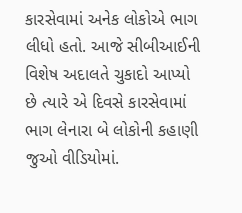કારસેવામાં અનેક લોકોએ ભાગ લીધો હતો. આજે સીબીઆઈની વિશેષ અદાલતે ચુકાદો આપ્યો છે ત્યારે એ દિવસે કારસેવામાં ભાગ લેનારા બે લોકોની કહાણી જુઓ વીડિયોમાં.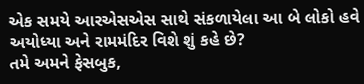એક સમયે આરએસએસ સાથે સંકળાયેલા આ બે લોકો હવે અયોધ્યા અને રામમંદિર વિશે શું કહે છે?
તમે અમને ફેસબુક,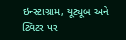ઇન્સ્ટાગ્રામ, યૂટ્યૂબ અને ટ્વિટર પર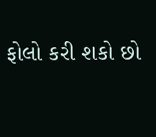ફોલો કરી શકો છો